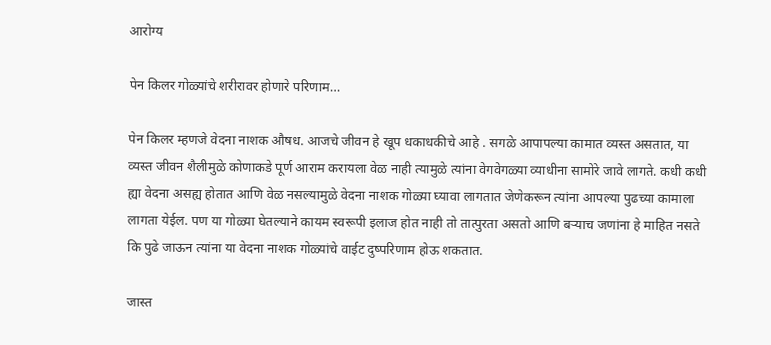आरोग्य

पेन किलर गोळ्यांचे शरीरावर होणारे परिणाम…

पेन किलर म्हणजे वेदना नाशक औषध. आजचे जीवन हे खूप धकाधकीचे आहे . सगळे आपापल्या कामात व्यस्त असतात, या व्यस्त जीवन शैलीमुळे कोणाकडे पूर्ण आराम करायला वेळ नाही त्यामुळे त्यांना वेगवेगळ्या व्याधीना सामोरे जावे लागते. कधी कधी ह्या वेदना असह्य होतात आणि वेळ नसल्यामुळे वेदना नाशक गोळ्या घ्यावा लागतात जेणेकरून त्यांना आपल्या पुढच्या कामाला लागता येईल. पण या गोळ्या घेतल्याने कायम स्वरूपी इलाज होत नाही तो तात्पुरता असतो आणि बऱ्याच जणांना हे माहित नसते कि पुढे जाऊन त्यांना या वेदना नाशक गोळ्यांचे वाईट दुष्परिणाम होऊ शकतात.

जास्त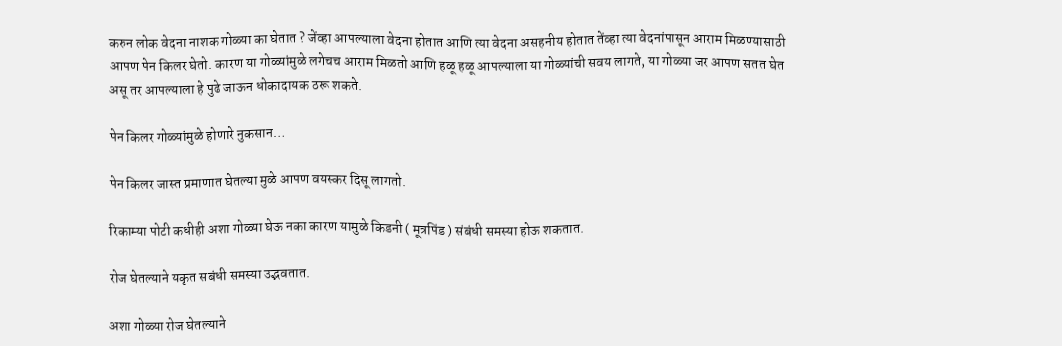करुन लोक वेदना नाशक गोळ्या का घेतात ? जेंव्हा आपल्याला वेदना होतात आणि त्या वेदना असहनीय होतात तेंव्हा त्या वेदनांपासून आराम मिळण्यासाठी आपण पेन किलर घेतो. कारण या गोळ्यांमुळे लगेचच आराम मिळतो आणि हळू हळू आपल्याला या गोळ्यांची सवय लागते, या गोळ्या जर आपण सतत घेत असू तर आपल्याला हे पुढे जाऊन धोकादायक ठरू शकते.

पेन किलर गोळ्यांमुळे होणारे नुकसान…

पेन किलर जास्त प्रमाणात घेतल्या मुळे आपण वयस्कर दिसू लागतो.

रिकाम्या पोटी कधीही अशा गोळ्या घेऊ नका कारण यामुळे किडनी ( मूत्रपिंड ) संबंधी समस्या होऊ शकतात.

रोज घेतल्याने यकृत सबंधी समस्या उद्भवतात.

अशा गोळ्या रोज घेतल्याने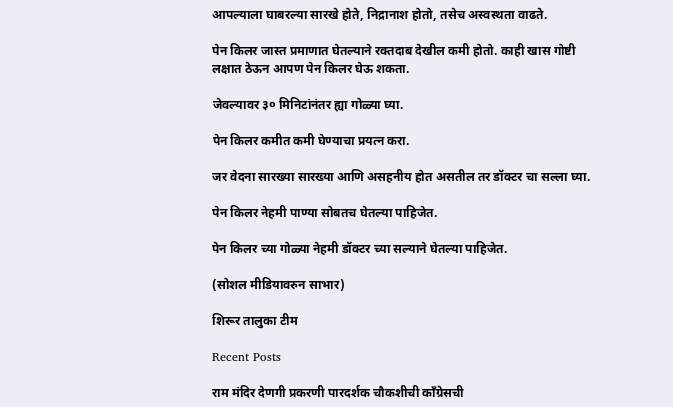आपल्याला घाबरल्या सारखे होते, निद्रानाश होतो, तसेच अस्वस्थता वाढते.

पेन किलर जास्त प्रमाणात घेतल्याने रक्तदाब देखील कमी होतो. काही खास गोष्टी लक्षात ठेऊन आपण पेन किलर घेऊ शकता.

जेवल्यावर ३० मिनिटांनंतर ह्या गोळ्या घ्या.

पेन किलर कमीत कमी घेण्याचा प्रयत्न करा.

जर वेदना सारख्या सारख्या आणि असहनीय होत असतील तर डॉक्टर चा सल्ला घ्या.

पेन किलर नेहमी पाण्या सोबतच घेतल्या पाहिजेत.

पेन किलर च्या गोळ्या नेहमी डॉक्टर च्या सल्याने घेतल्या पाहिजेत.

(सोशल मीडियावरुन साभार)

शिरूर तालुका टीम

Recent Posts

राम मंदिर देणगी प्रकरणी पारदर्शक चौकशीची काँग्रेसची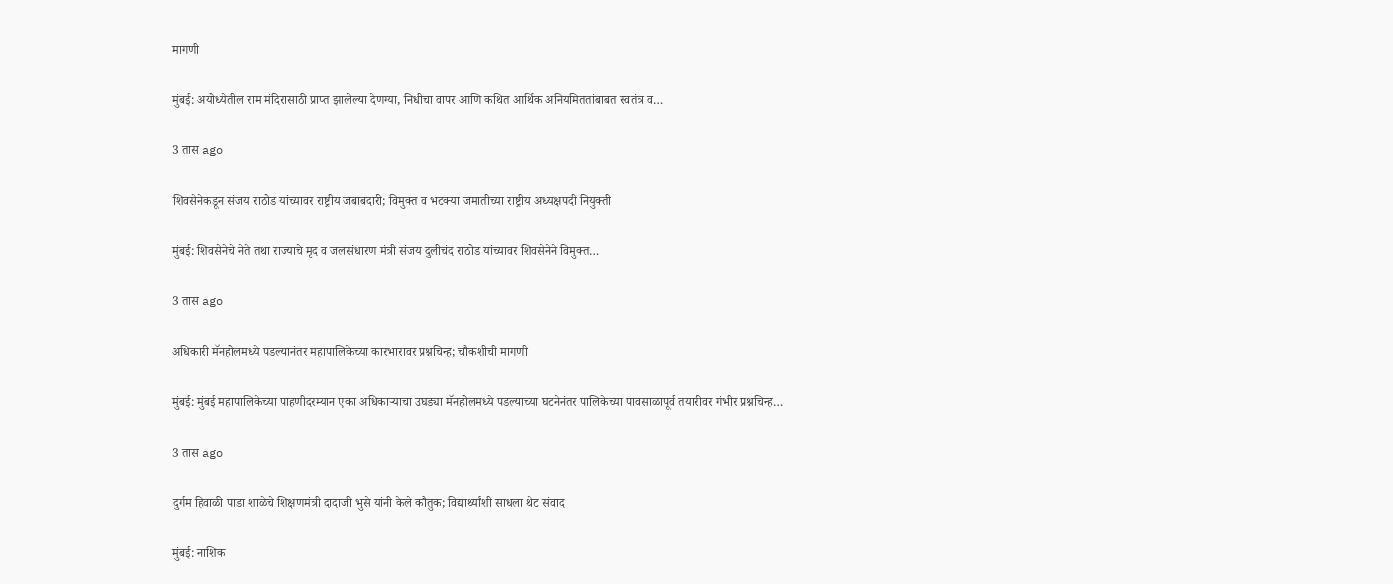मागणी

मुंबई: अयोध्येतील राम मंदिरासाठी प्राप्त झालेल्या देणग्या, निधीचा वापर आणि कथित आर्थिक अनियमिततांबाबत स्वतंत्र व…

3 तास ago

शिवसेनेकडून संजय राठोड यांच्यावर राष्ट्रीय जबाबदारी; विमुक्त व भटक्या जमातीच्या राष्ट्रीय अध्यक्षपदी नियुक्ती

मुंबई: शिवसेनेचे नेते तथा राज्याचे मृद व जलसंधारण मंत्री संजय दुलीचंद राठोड यांच्यावर शिवसेनेने विमुक्त…

3 तास ago

अधिकारी मॅनहोलमध्ये पडल्यानंतर महापालिकेच्या कारभारावर प्रश्नचिन्ह; चौकशीची मागणी

मुंबई: मुंबई महापालिकेच्या पाहणीदरम्यान एका अधिकाऱ्याचा उघड्या मॅनहोलमध्ये पडल्याच्या घटनेनंतर पालिकेच्या पावसाळापूर्व तयारीवर गंभीर प्रश्नचिन्ह…

3 तास ago

दुर्गम हिवाळी पाडा शाळेचे शिक्षणमंत्री दादाजी भुसे यांनी केले कौतुक; विद्यार्थ्यांशी साधला थेट संवाद

मुंबई: नाशिक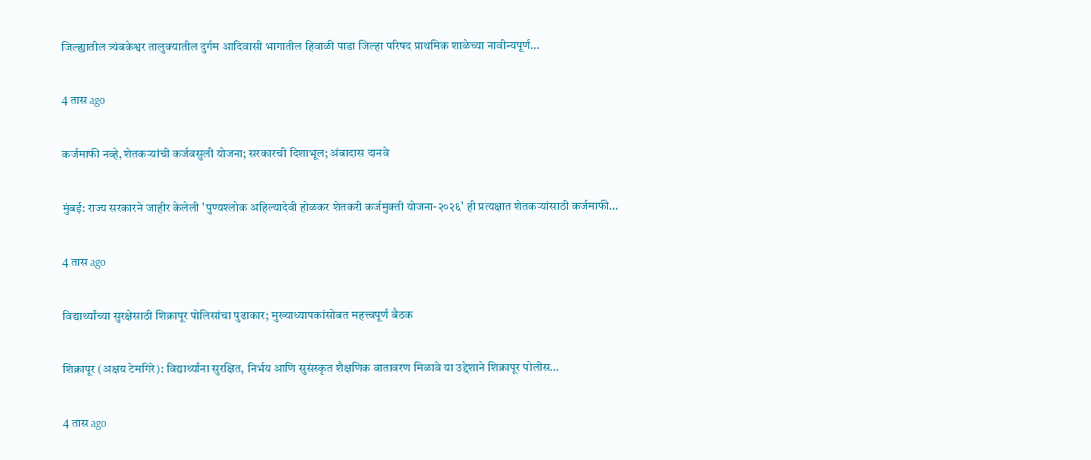जिल्ह्यातील त्र्यंबकेश्वर तालुक्यातील दुर्गम आदिवासी भागातील हिवाळी पाडा जिल्हा परिषद प्राथमिक शाळेच्या नावीन्यपूर्ण…

4 तास ago

कर्जमाफी नव्हे, शेतकऱ्यांची कर्जवसुली योजना; सरकारची दिशाभूल; अंबादास दानवे

मुंबई: राज्य सरकारने जाहीर केलेली 'पुण्यश्लोक अहिल्यादेवी होळकर शेतकरी कर्जमुक्ती योजना-२०२६' ही प्रत्यक्षात शेतकऱ्यांसाठी कर्जमाफी…

4 तास ago

विद्यार्थ्यांच्या सुरक्षेसाठी शिक्रापूर पोलिसांचा पुढाकार; मुख्याध्यापकांसोबत महत्त्वपूर्ण बैठक

शिक्रापूर (अक्षय टेमगिरे): विद्यार्थ्यांना सुरक्षित, निर्भय आणि सुसंस्कृत शैक्षणिक वातावरण मिळावे या उद्देशाने शिक्रापूर पोलीस…

4 तास ago